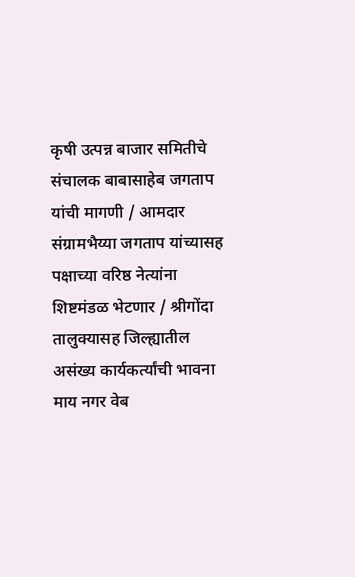कृषी उत्पन्न बाजार समितीचे संचालक बाबासाहेब जगताप यांची मागणी / आमदार संग्रामभैय्या जगताप यांच्यासह पक्षाच्या वरिष्ठ नेत्यांना शिष्टमंडळ भेटणार / श्रीगोंदा तालुक्यासह जिल्ह्यातील असंख्य कार्यकर्त्यांची भावना
माय नगर वेब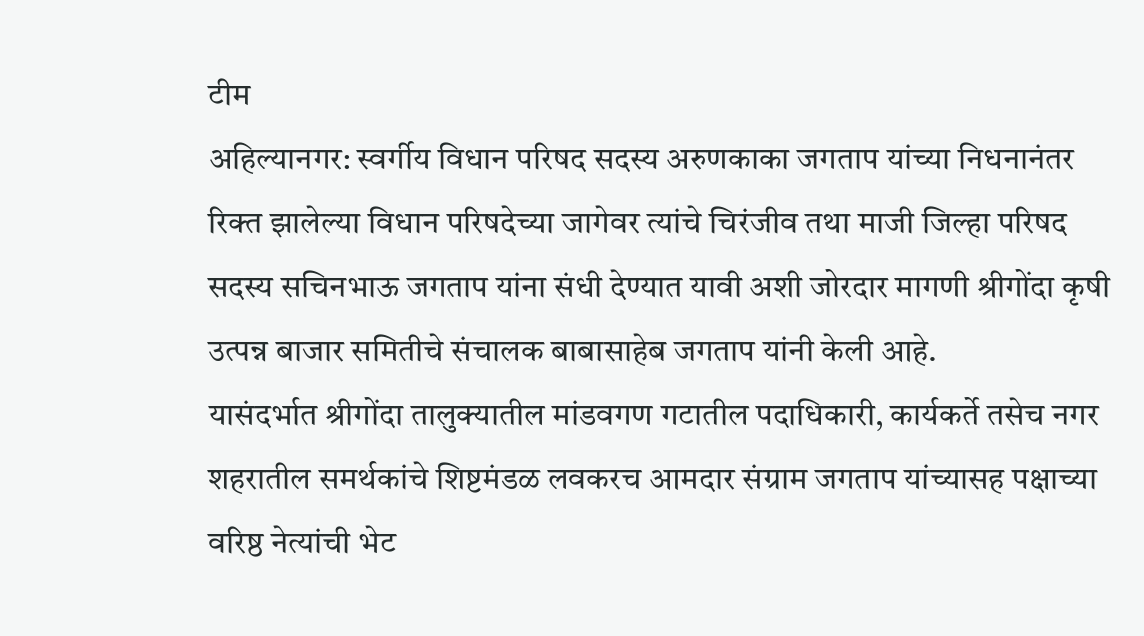टीम
अहिल्यानगर: स्वर्गीय विधान परिषद सदस्य अरुणकाका जगताप यांच्या निधनानंतर रिक्त झालेल्या विधान परिषदेच्या जागेवर त्यांचे चिरंजीव तथा माजी जिल्हा परिषद सदस्य सचिनभाऊ जगताप यांना संधी देण्यात यावी अशी जोरदार मागणी श्रीगोंदा कृषी उत्पन्न बाजार समितीचे संचालक बाबासाहेब जगताप यांनी केली आहे.
यासंदर्भात श्रीगोंदा तालुक्यातील मांडवगण गटातील पदाधिकारी, कार्यकर्ते तसेच नगर शहरातील समर्थकांचे शिष्टमंडळ लवकरच आमदार संग्राम जगताप यांच्यासह पक्षाच्या वरिष्ठ नेत्यांची भेट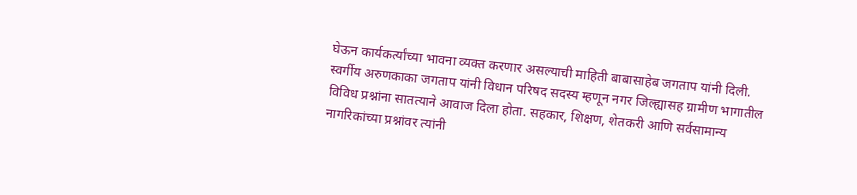घेऊन कार्यकर्त्यांच्या भावना व्यक्त करणार असल्याची माहिती बाबासाहेब जगताप यांनी दिली.
स्वर्गीय अरुणकाका जगताप यांनी विधान परिषद सदस्य म्हणून नगर जिल्ह्यासह ग्रामीण भागातील विविध प्रश्नांना सातत्याने आवाज दिला होता. सहकार, शिक्षण, शेतकरी आणि सर्वसामान्य नागरिकांच्या प्रश्नांवर त्यांनी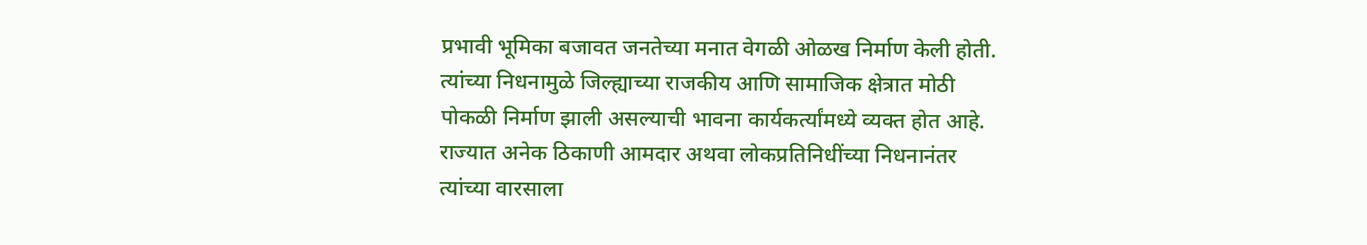प्रभावी भूमिका बजावत जनतेच्या मनात वेगळी ओळख निर्माण केली होती. त्यांच्या निधनामुळे जिल्ह्याच्या राजकीय आणि सामाजिक क्षेत्रात मोठी पोकळी निर्माण झाली असल्याची भावना कार्यकर्त्यांमध्ये व्यक्त होत आहे.
राज्यात अनेक ठिकाणी आमदार अथवा लोकप्रतिनिधींच्या निधनानंतर त्यांच्या वारसाला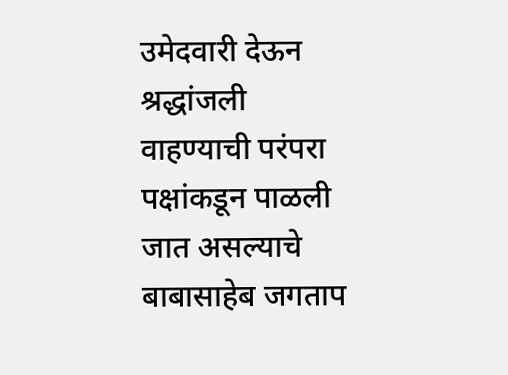उमेदवारी देऊन श्रद्धांजली वाहण्याची परंपरा पक्षांकडून पाळली जात असल्याचे बाबासाहेब जगताप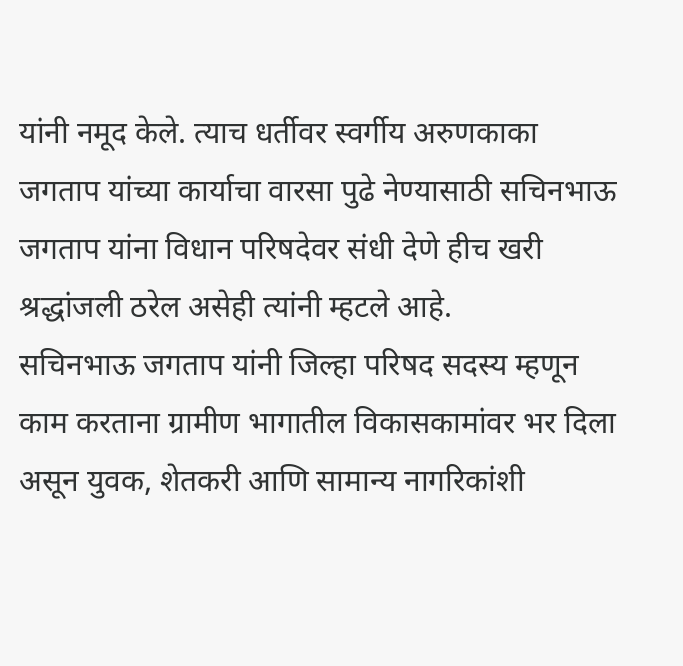यांनी नमूद केले. त्याच धर्तीवर स्वर्गीय अरुणकाका जगताप यांच्या कार्याचा वारसा पुढे नेण्यासाठी सचिनभाऊ जगताप यांना विधान परिषदेवर संधी देणे हीच खरी श्रद्धांजली ठरेल असेही त्यांनी म्हटले आहे.
सचिनभाऊ जगताप यांनी जिल्हा परिषद सदस्य म्हणून काम करताना ग्रामीण भागातील विकासकामांवर भर दिला असून युवक, शेतकरी आणि सामान्य नागरिकांशी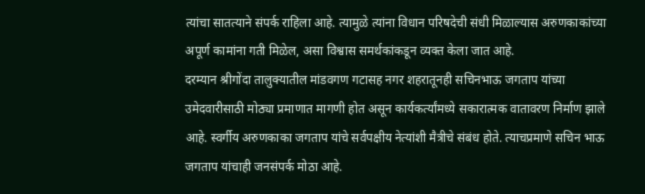त्यांचा सातत्याने संपर्क राहिला आहे. त्यामुळे त्यांना विधान परिषदेची संधी मिळाल्यास अरुणकाकांच्या अपूर्ण कामांना गती मिळेल, असा विश्वास समर्थकांकडून व्यक्त केला जात आहे.
दरम्यान श्रीगोंदा तालुक्यातील मांडवगण गटासह नगर शहरातूनही सचिनभाऊ जगताप यांच्या उमेदवारीसाठी मोठ्या प्रमाणात मागणी होत असून कार्यकर्त्यांमध्ये सकारात्मक वातावरण निर्माण झाले आहे. स्वर्गीय अरुणकाका जगताप यांचे सर्वपक्षीय नेत्यांशी मैत्रीचे संबंध होते. त्याचप्रमाणे सचिन भाऊ जगताप यांचाही जनसंपर्क मोठा आहे.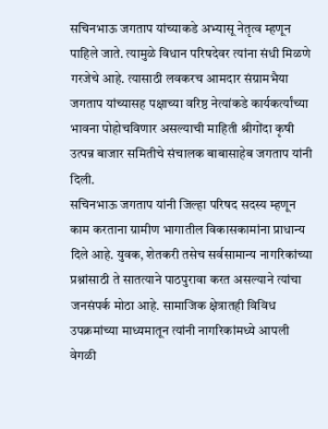सचिनभाऊ जगताप यांच्याकडे अभ्यासू नेतृत्व म्हणून पाहिले जाते. त्यामुळे विधान परिषदेवर त्यांना संधी मिळणे गरजेचे आहे. त्यासाठी लवकरच आमदार संग्रामभैया जगताप यांच्यासह पक्षाच्या वरिष्ठ नेत्यांकडे कार्यकर्त्यांच्या भावना पोहोचविणार असल्याची माहिती श्रीगोंदा कृषी उत्पन्न बाजार समितीचे संचालक बाबासाहेब जगताप यांनी दिली.
सचिनभाऊ जगताप यांनी जिल्हा परिषद सदस्य म्हणून काम करताना ग्रामीण भागातील विकासकामांना प्राधान्य दिले आहे. युवक, शेतकरी तसेच सर्वसामान्य नागरिकांच्या प्रश्नांसाठी ते सातत्याने पाठपुरावा करत असल्याने त्यांचा जनसंपर्क मोठा आहे. सामाजिक क्षेत्रातही विविध उपक्रमांच्या माध्यमातून त्यांनी नागरिकांमध्ये आपली वेगळी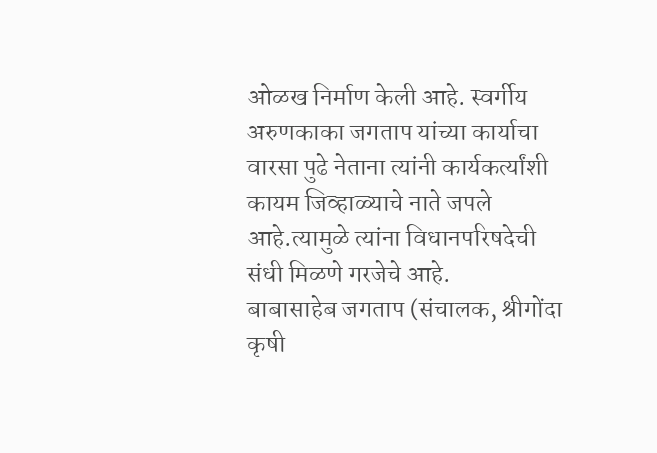ओळख निर्माण केली आहे. स्वर्गीय अरुणकाका जगताप यांच्या कार्याचा वारसा पुढे नेताना त्यांनी कार्यकर्त्यांशी कायम जिव्हाळ्याचे नाते जपले आहे.त्यामुळे त्यांना विधानपरिषदेची संधी मिळणे गरजेचे आहे.
बाबासाहेब जगताप (संचालक, श्रीगोंदा कृषी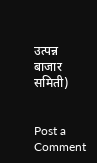उत्पन्न बाजार समिती)


Post a Comment